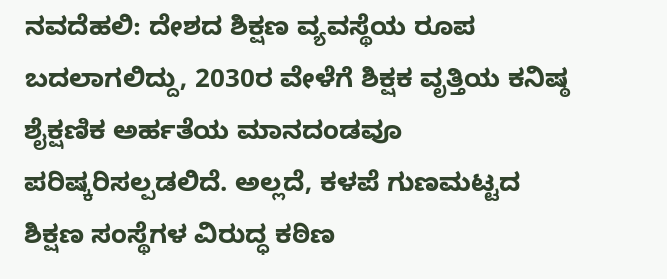ನವದೆಹಲಿ: ದೇಶದ ಶಿಕ್ಷಣ ವ್ಯವಸ್ಥೆಯ ರೂಪ ಬದಲಾಗಲಿದ್ದು, 2030ರ ವೇಳೆಗೆ ಶಿಕ್ಷಕ ವೃತ್ತಿಯ ಕನಿಷ್ಠ ಶೈಕ್ಷಣಿಕ ಅರ್ಹತೆಯ ಮಾನದಂಡವೂ ಪರಿಷ್ಕರಿಸಲ್ಪಡಲಿದೆ. ಅಲ್ಲದೆ, ಕಳಪೆ ಗುಣಮಟ್ಟದ ಶಿಕ್ಷಣ ಸಂಸ್ಥೆಗಳ ವಿರುದ್ಧ ಕಠಿಣ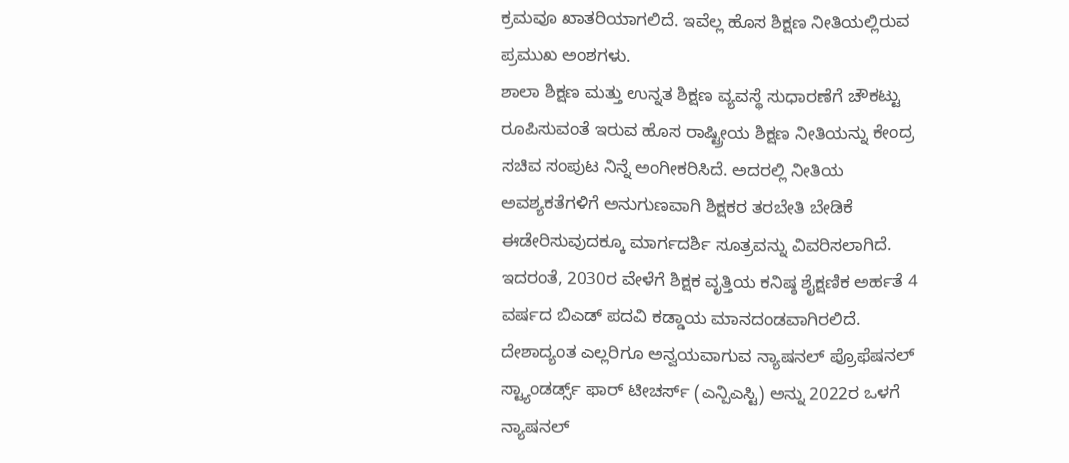ಕ್ರಮವೂ ಖಾತರಿಯಾಗಲಿದೆ. ಇವೆಲ್ಲ ಹೊಸ ಶಿಕ್ಷಣ ನೀತಿಯಲ್ಲಿರುವ ಪ್ರಮುಖ ಅಂಶಗಳು.
ಶಾಲಾ ಶಿಕ್ಷಣ ಮತ್ತು ಉನ್ನತ ಶಿಕ್ಷಣ ವ್ಯವಸ್ಥೆ ಸುಧಾರಣೆಗೆ ಚೌಕಟ್ಟು ರೂಪಿಸುವಂತೆ ಇರುವ ಹೊಸ ರಾಷ್ಟ್ರೀಯ ಶಿಕ್ಷಣ ನೀತಿಯನ್ನು ಕೇಂದ್ರ ಸಚಿವ ಸಂಪುಟ ನಿನ್ನೆ ಅಂಗೀಕರಿಸಿದೆ. ಅದರಲ್ಲಿ ನೀತಿಯ ಅವಶ್ಯಕತೆಗಳಿಗೆ ಅನುಗುಣವಾಗಿ ಶಿಕ್ಷಕರ ತರಬೇತಿ ಬೇಡಿಕೆ ಈಡೇರಿಸುವುದಕ್ಕೂ ಮಾರ್ಗದರ್ಶಿ ಸೂತ್ರವನ್ನು ವಿವರಿಸಲಾಗಿದೆ. ಇದರಂತೆ, 2030ರ ವೇಳೆಗೆ ಶಿಕ್ಷಕ ವೃತ್ತಿಯ ಕನಿಷ್ಠ ಶೈಕ್ಷಣಿಕ ಅರ್ಹತೆ 4 ವರ್ಷದ ಬಿಎಡ್ ಪದವಿ ಕಡ್ಡಾಯ ಮಾನದಂಡವಾಗಿರಲಿದೆ.
ದೇಶಾದ್ಯಂತ ಎಲ್ಲರಿಗೂ ಅನ್ವಯವಾಗುವ ನ್ಯಾಷನಲ್ ಪ್ರೊಫೆಷನಲ್ ಸ್ಟ್ಯಾಂಡರ್ಡ್ಸ್ ಫಾರ್ ಟೀಚರ್ಸ್ (ಎನ್ಪಿಎಸ್ಟಿ) ಅನ್ನು 2022ರ ಒಳಗೆ ನ್ಯಾಷನಲ್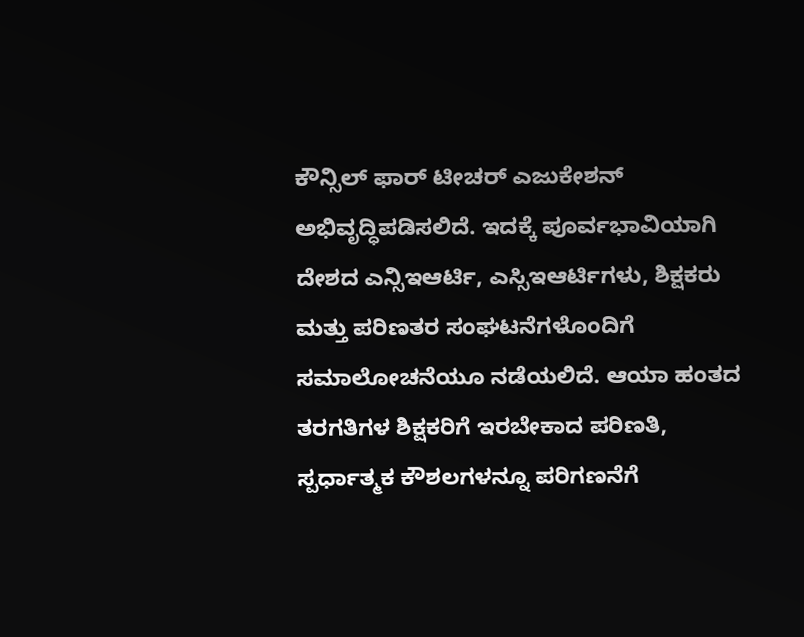ಕೌನ್ಸಿಲ್ ಫಾರ್ ಟೀಚರ್ ಎಜುಕೇಶನ್ ಅಭಿವೃದ್ಧಿಪಡಿಸಲಿದೆ. ಇದಕ್ಕೆ ಪೂರ್ವಭಾವಿಯಾಗಿ ದೇಶದ ಎನ್ಸಿಇಆರ್ಟಿ, ಎಸ್ಸಿಇಆರ್ಟಿಗಳು, ಶಿಕ್ಷಕರು ಮತ್ತು ಪರಿಣತರ ಸಂಘಟನೆಗಳೊಂದಿಗೆ ಸಮಾಲೋಚನೆಯೂ ನಡೆಯಲಿದೆ. ಆಯಾ ಹಂತದ ತರಗತಿಗಳ ಶಿಕ್ಷಕರಿಗೆ ಇರಬೇಕಾದ ಪರಿಣತಿ, ಸ್ಪರ್ಧಾತ್ಮಕ ಕೌಶಲಗಳನ್ನೂ ಪರಿಗಣನೆಗೆ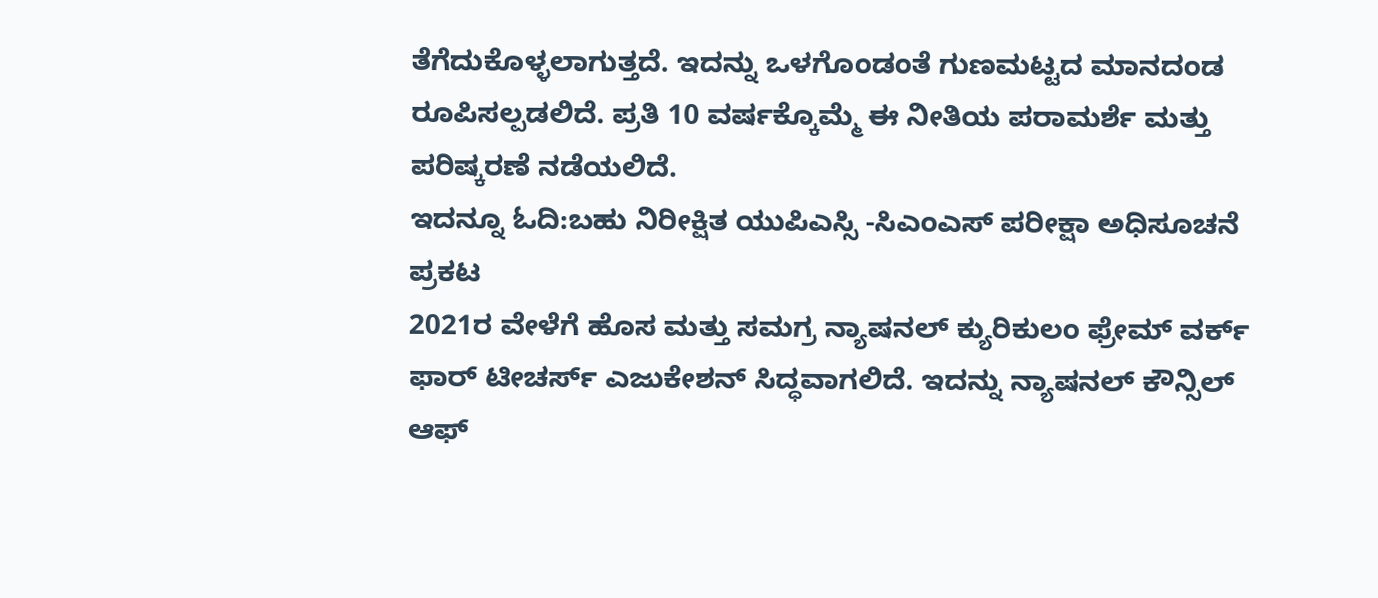ತೆಗೆದುಕೊಳ್ಳಲಾಗುತ್ತದೆ. ಇದನ್ನು ಒಳಗೊಂಡಂತೆ ಗುಣಮಟ್ಟದ ಮಾನದಂಡ ರೂಪಿಸಲ್ಪಡಲಿದೆ. ಪ್ರತಿ 10 ವರ್ಷಕ್ಕೊಮ್ಮೆ ಈ ನೀತಿಯ ಪರಾಮರ್ಶೆ ಮತ್ತು ಪರಿಷ್ಕರಣೆ ನಡೆಯಲಿದೆ.
ಇದನ್ನೂ ಓದಿ:ಬಹು ನಿರೀಕ್ಷಿತ ಯುಪಿಎಸ್ಸಿ -ಸಿಎಂಎಸ್ ಪರೀಕ್ಷಾ ಅಧಿಸೂಚನೆ ಪ್ರಕಟ
2021ರ ವೇಳೆಗೆ ಹೊಸ ಮತ್ತು ಸಮಗ್ರ ನ್ಯಾಷನಲ್ ಕ್ಯುರಿಕುಲಂ ಫ್ರೇಮ್ ವರ್ಕ್ ಫಾರ್ ಟೀಚರ್ಸ್ ಎಜುಕೇಶನ್ ಸಿದ್ಧವಾಗಲಿದೆ. ಇದನ್ನು ನ್ಯಾಷನಲ್ ಕೌನ್ಸಿಲ್ ಆಫ್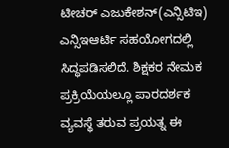ಟೀಚರ್ ಎಜುಕೇಶನ್(ಎನ್ಸಿಟಿಇ) ಎನ್ಸಿಇಆರ್ಟಿ ಸಹಯೋಗದಲ್ಲಿ ಸಿದ್ಧಪಡಿಸಲಿದೆ. ಶಿಕ್ಷಕರ ನೇಮಕ ಪ್ರಕ್ರಿಯೆಯಲ್ಲೂ ಪಾರದರ್ಶಕ ವ್ಯವಸ್ಥೆ ತರುವ ಪ್ರಯತ್ನ ಈ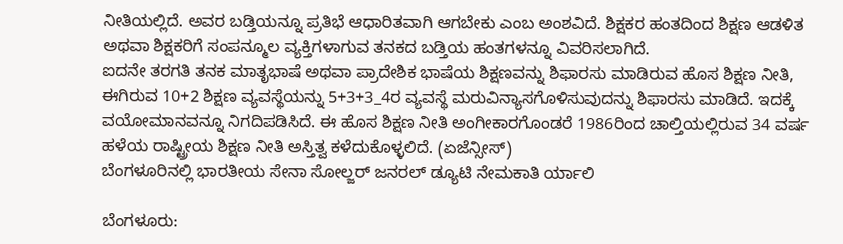ನೀತಿಯಲ್ಲಿದೆ. ಅವರ ಬಡ್ತಿಯನ್ನೂ ಪ್ರತಿಭೆ ಆಧಾರಿತವಾಗಿ ಆಗಬೇಕು ಎಂಬ ಅಂಶವಿದೆ. ಶಿಕ್ಷಕರ ಹಂತದಿಂದ ಶಿಕ್ಷಣ ಆಡಳಿತ ಅಥವಾ ಶಿಕ್ಷಕರಿಗೆ ಸಂಪನ್ಮೂಲ ವ್ಯಕ್ತಿಗಳಾಗುವ ತನಕದ ಬಡ್ತಿಯ ಹಂತಗಳನ್ನೂ ವಿವರಿಸಲಾಗಿದೆ.
ಐದನೇ ತರಗತಿ ತನಕ ಮಾತೃಭಾಷೆ ಅಥವಾ ಪ್ರಾದೇಶಿಕ ಭಾಷೆಯ ಶಿಕ್ಷಣವನ್ನು ಶಿಫಾರಸು ಮಾಡಿರುವ ಹೊಸ ಶಿಕ್ಷಣ ನೀತಿ, ಈಗಿರುವ 10+2 ಶಿಕ್ಷಣ ವ್ಯವಸ್ಥೆಯನ್ನು 5+3+3_4ರ ವ್ಯವಸ್ಥೆ ಮರುವಿನ್ಯಾಸಗೊಳಿಸುವುದನ್ನು ಶಿಫಾರಸು ಮಾಡಿದೆ. ಇದಕ್ಕೆ ವಯೋಮಾನವನ್ನೂ ನಿಗದಿಪಡಿಸಿದೆ. ಈ ಹೊಸ ಶಿಕ್ಷಣ ನೀತಿ ಅಂಗೀಕಾರಗೊಂಡರೆ 1986ರಿಂದ ಚಾಲ್ತಿಯಲ್ಲಿರುವ 34 ವರ್ಷ ಹಳೆಯ ರಾಷ್ಟ್ರೀಯ ಶಿಕ್ಷಣ ನೀತಿ ಅಸ್ತಿತ್ವ ಕಳೆದುಕೊಳ್ಳಲಿದೆ. (ಏಜೆನ್ಸೀಸ್)
ಬೆಂಗಳೂರಿನಲ್ಲಿ ಭಾರತೀಯ ಸೇನಾ ಸೋಲ್ಜರ್ ಜನರಲ್ ಡ್ಯೂಟಿ ನೇಮಕಾತಿ ರ್ಯಾಲಿ

ಬೆಂಗಳೂರು: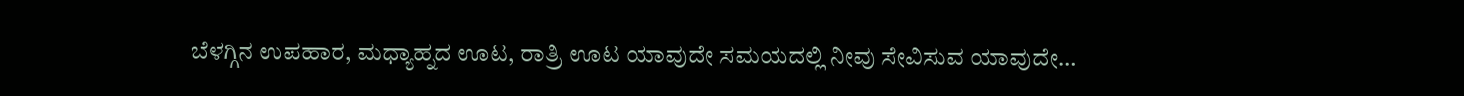ಬೆಳಗ್ಗಿನ ಉಪಹಾರ, ಮಧ್ಯಾಹ್ನದ ಊಟ, ರಾತ್ರಿ ಊಟ ಯಾವುದೇ ಸಮಯದಲ್ಲಿ ನೀವು ಸೇವಿಸುವ ಯಾವುದೇ…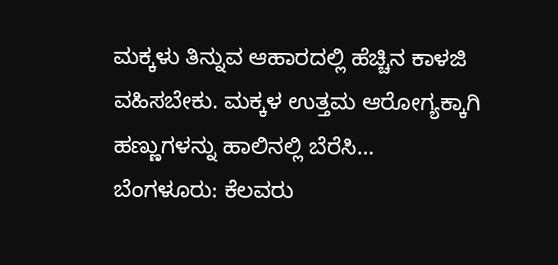ಮಕ್ಕಳು ತಿನ್ನುವ ಆಹಾರದಲ್ಲಿ ಹೆಚ್ಚಿನ ಕಾಳಜಿ ವಹಿಸಬೇಕು. ಮಕ್ಕಳ ಉತ್ತಮ ಆರೋಗ್ಯಕ್ಕಾಗಿ ಹಣ್ಣುಗಳನ್ನು ಹಾಲಿನಲ್ಲಿ ಬೆರೆಸಿ…
ಬೆಂಗಳೂರು: ಕೆಲವರು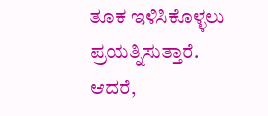ತೂಕ ಇಳಿಸಿಕೊಳ್ಳಲು ಪ್ರಯತ್ನಿಸುತ್ತಾರೆ. ಆದರೆ,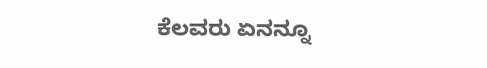ಕೆಲವರು ಏನನ್ನೂ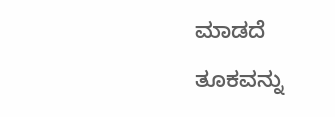ಮಾಡದೆ ತೂಕವನ್ನು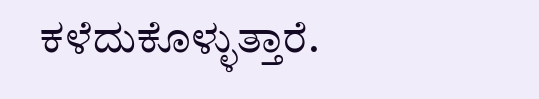ಕಳೆದುಕೊಳ್ಳುತ್ತಾರೆ.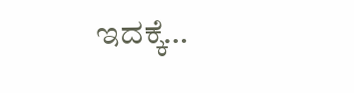ಇದಕ್ಕೆ…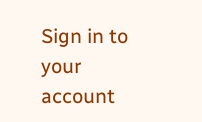Sign in to your account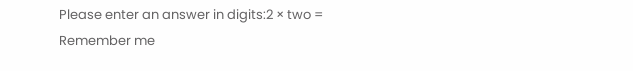Please enter an answer in digits:2 × two =
Remember me